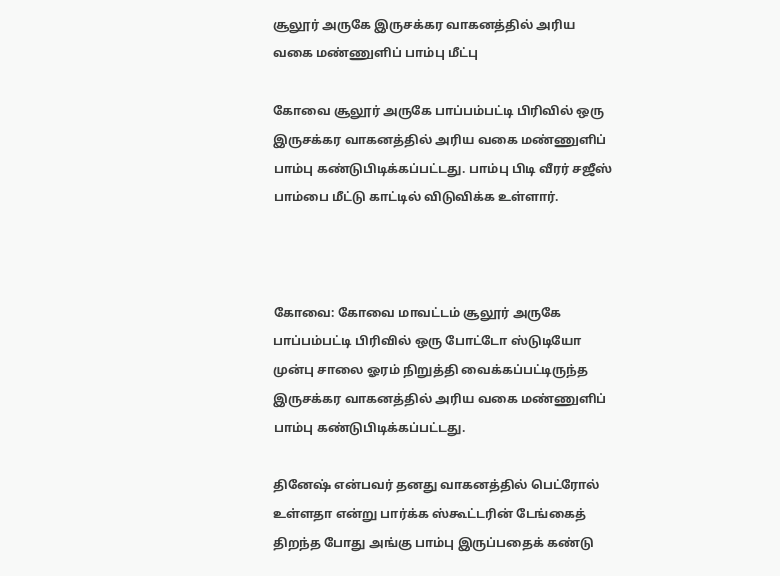சூலூர் அருகே இருசக்கர வாகனத்தில் அரிய வகை மண்ணுளிப் பாம்பு மீட்பு

கோவை சூலூர் அருகே பாப்பம்பட்டி பிரிவில் ஒரு இருசக்கர வாகனத்தில் அரிய வகை மண்ணுளிப் பாம்பு கண்டுபிடிக்கப்பட்டது. பாம்பு பிடி வீரர் சஜீஸ் பாம்பை மீட்டு காட்டில் விடுவிக்க உள்ளார்.



கோவை: கோவை மாவட்டம் சூலூர் அருகே பாப்பம்பட்டி பிரிவில் ஒரு போட்டோ ஸ்டுடியோ முன்பு சாலை ஓரம் நிறுத்தி வைக்கப்பட்டிருந்த இருசக்கர வாகனத்தில் அரிய வகை மண்ணுளிப் பாம்பு கண்டுபிடிக்கப்பட்டது.

தினேஷ் என்பவர் தனது வாகனத்தில் பெட்ரோல் உள்ளதா என்று பார்க்க ஸ்கூட்டரின் டேங்கைத் திறந்த போது அங்கு பாம்பு இருப்பதைக் கண்டு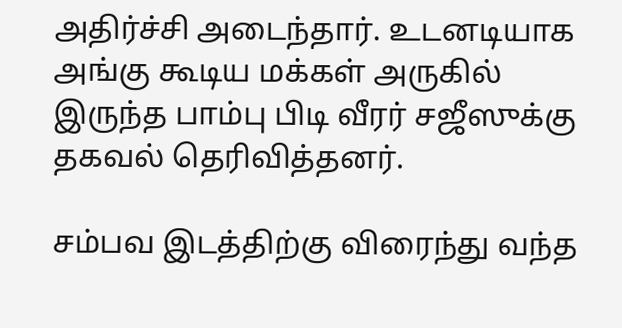அதிர்ச்சி அடைந்தார். உடனடியாக அங்கு கூடிய மக்கள் அருகில் இருந்த பாம்பு பிடி வீரர் சஜீஸுக்கு தகவல் தெரிவித்தனர்.

சம்பவ இடத்திற்கு விரைந்து வந்த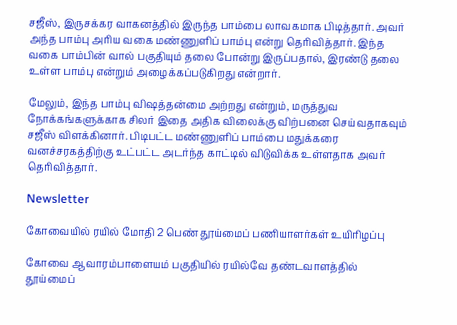சஜீஸ், இருசக்கர வாகனத்தில் இருந்த பாம்பை லாவகமாக பிடித்தார். அவர் அந்த பாம்பு அரிய வகை மண்ணுளிப் பாம்பு என்று தெரிவித்தார். இந்த வகை பாம்பின் வால் பகுதியும் தலை போன்று இருப்பதால், இரண்டு தலை உள்ள பாம்பு என்றும் அழைக்கப்படுகிறது என்றார்.

மேலும், இந்த பாம்பு விஷத்தன்மை அற்றது என்றும், மருத்துவ நோக்கங்களுக்காக சிலர் இதை அதிக விலைக்கு விற்பனை செய்வதாகவும் சஜீஸ் விளக்கினார். பிடிபட்ட மண்ணுளிப் பாம்பை மதுக்கரை வனச்சரகத்திற்கு உட்பட்ட அடர்ந்த காட்டில் விடுவிக்க உள்ளதாக அவர் தெரிவித்தார்.

Newsletter

கோவையில் ரயில் மோதி 2 பெண் தூய்மைப் பணியாளர்கள் உயிரிழப்பு

கோவை ஆவாரம்பாளையம் பகுதியில் ரயில்வே தண்டவாளத்தில் தூய்மைப்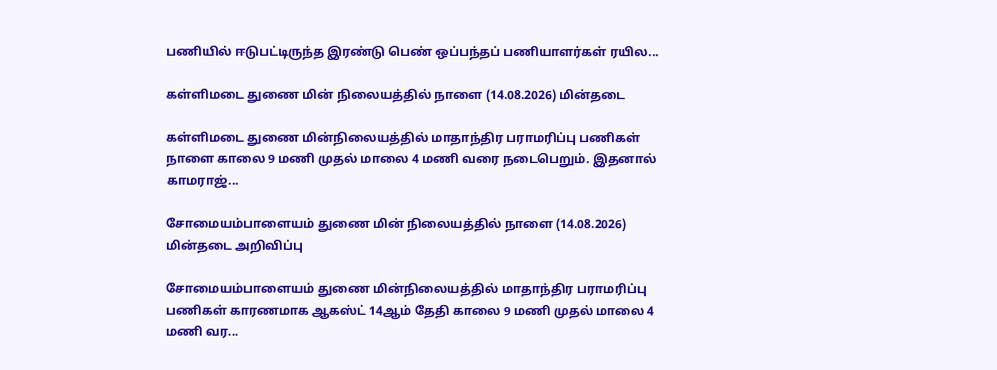பணியில் ஈடுபட்டிருந்த இரண்டு பெண் ஒப்பந்தப் பணியாளர்கள் ரயில...

கள்ளிமடை துணை மின் நிலையத்தில் நாளை (14.08.2026) மின்தடை

கள்ளிமடை துணை மின்நிலையத்தில் மாதாந்திர பராமரிப்பு பணிகள் நாளை காலை 9 மணி முதல் மாலை 4 மணி வரை நடைபெறும். இதனால் காமராஜ்...

சோமையம்பாளையம் துணை மின் நிலையத்தில் நாளை (14.08.2026) மின்தடை அறிவிப்பு

சோமையம்பாளையம் துணை மின்நிலையத்தில் மாதாந்திர பராமரிப்பு பணிகள் காரணமாக ஆகஸ்ட் 14ஆம் தேதி காலை 9 மணி முதல் மாலை 4 மணி வர...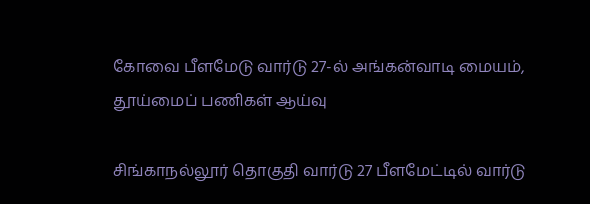கோவை பீளமேடு வார்டு 27-ல் அங்கன்வாடி மையம், தூய்மைப் பணிகள் ஆய்வு

சிங்காநல்லூர் தொகுதி வார்டு 27 பீளமேட்டில் வார்டு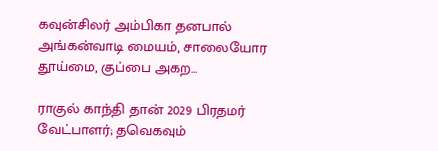கவுன்சிலர் அம்பிகா தனபால் அங்கன்வாடி மையம், சாலையோர தூய்மை, குப்பை அகற...

ராகுல் காந்தி தான் 2029 பிரதமர் வேட்பாளர்; தவெகவும்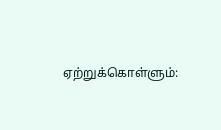ஏற்றுக்கொள்ளும்: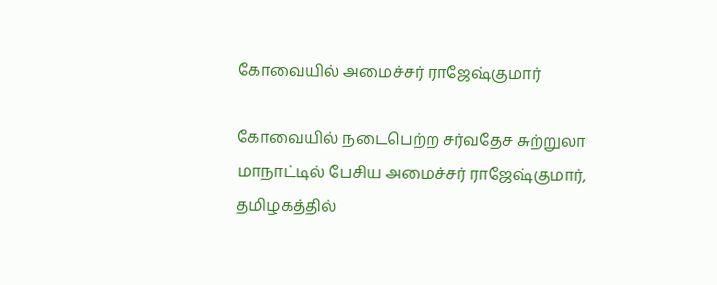கோவையில் அமைச்சர் ராஜேஷ்குமார்

கோவையில் நடைபெற்ற சர்வதேச சுற்றுலா மாநாட்டில் பேசிய அமைச்சர் ராஜேஷ்குமார், தமிழகத்தில்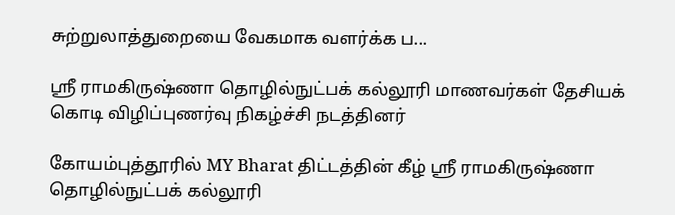சுற்றுலாத்துறையை வேகமாக வளர்க்க ப...

ஸ்ரீ ராமகிருஷ்ணா தொழில்நுட்பக் கல்லூரி மாணவர்கள் தேசியக் கொடி விழிப்புணர்வு நிகழ்ச்சி நடத்தினர்

கோயம்புத்தூரில் MY Bharat திட்டத்தின் கீழ் ஸ்ரீ ராமகிருஷ்ணா தொழில்நுட்பக் கல்லூரி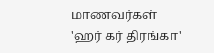மாணவர்கள் 'ஹர் கர் திரங்கா'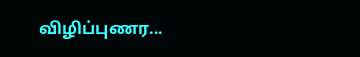விழிப்புணர...